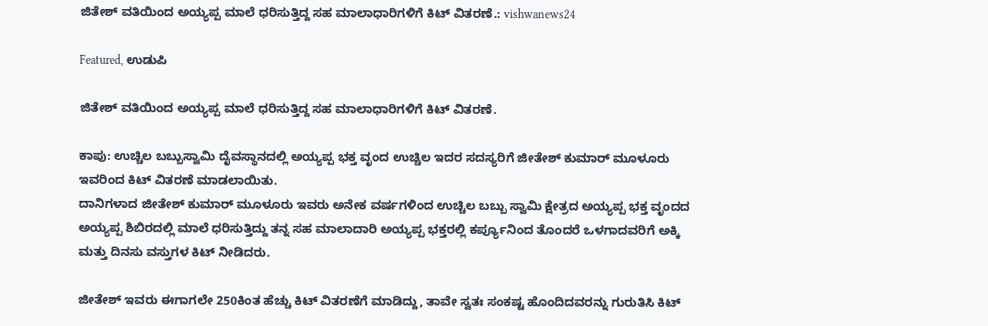ಜಿತೇಶ್ ವತಿಯಿಂದ ಅಯ್ಯಪ್ಪ ಮಾಲೆ ಧರಿಸುತ್ತಿದ್ದ ಸಹ ಮಾಲಾಧಾರಿಗಳಿಗೆ ಕಿಟ್ ವಿತರಣೆ.: vishwanews24

Featured, ಉಡುಪಿ

ಜಿತೇಶ್ ವತಿಯಿಂದ ಅಯ್ಯಪ್ಪ ಮಾಲೆ ಧರಿಸುತ್ತಿದ್ದ ಸಹ ಮಾಲಾಧಾರಿಗಳಿಗೆ ಕಿಟ್ ವಿತರಣೆ.

ಕಾಪು: ಉಚ್ಚಿಲ ಬಬ್ಬುಸ್ವಾಮಿ ದೈವಸ್ಥಾನದಲ್ಲಿ ಅಯ್ಯಪ್ಪ ಭಕ್ತ ವೃಂದ ಉಚ್ಚಿಲ ಇದರ ಸದಸ್ಯರಿಗೆ ಜೀತೇಶ್ ಕುಮಾರ್ ಮೂಳೂರು ಇವರಿಂದ ಕಿಟ್ ವಿತರಣೆ ಮಾಡಲಾಯಿತು.
ದಾನಿಗಳಾದ ಜೀತೇಶ್ ಕುಮಾರ್ ಮೂಳೂರು ಇವರು ಅನೇಕ ವರ್ಷಗಳಿಂದ ಉಚ್ಚಿಲ ಬಬ್ಬು ಸ್ವಾಮಿ ಕ್ಷೇತ್ರದ ಅಯ್ಯಪ್ಪ ಭಕ್ತ ವೃಂದದ ಅಯ್ಯಪ್ಪ ಶಿಬಿರದಲ್ಲಿ ಮಾಲೆ ಧರಿಸುತ್ತಿದ್ದು ತನ್ನ ಸಹ ಮಾಲಾದಾರಿ ಅಯ್ಯಪ್ಪ ಭಕ್ತರಲ್ಲಿ ಕರ್ಪ್ಯೂನಿಂದ ತೊಂದರೆ ಒಳಗಾದವರಿಗೆ ಅಕ್ಕಿ ಮತ್ತು ದಿನಸು ವಸ್ತುಗಳ ಕಿಟ್ ನೀಡಿದರು.

ಜೀತೇಶ್ ಇವರು ಈಗಾಗಲೇ 250ಕಿಂತ ಹೆಚ್ಚು ಕಿಟ್ ವಿತರಣೆಗೆ ಮಾಡಿದ್ದು, ತಾವೇ ಸ್ವತಃ ಸಂಕಷ್ಟ ಹೊಂದಿದವರನ್ನು ಗುರುತಿಸಿ ಕಿಟ್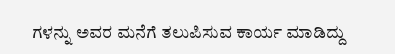ಗಳನ್ನು ಅವರ ಮನೆಗೆ ತಲುಪಿಸುವ ಕಾರ್ಯ ಮಾಡಿದ್ದು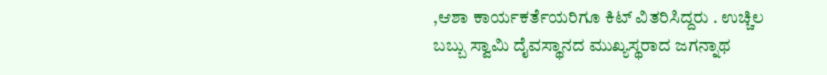,ಆಶಾ ಕಾರ್ಯಕರ್ತೆಯರಿಗೂ ಕಿಟ್ ವಿತರಿಸಿದ್ದರು . ಉಚ್ಚಿಲ ಬಬ್ಬು ಸ್ವಾಮಿ ದೈವಸ್ಥಾನದ ಮುಖ್ಯಸ್ಥರಾದ ಜಗನ್ನಾಥ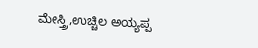ಮೇಸ್ತ್ರಿ,ಉಚ್ಚಿಲ ಅಯ್ಯಪ್ಪ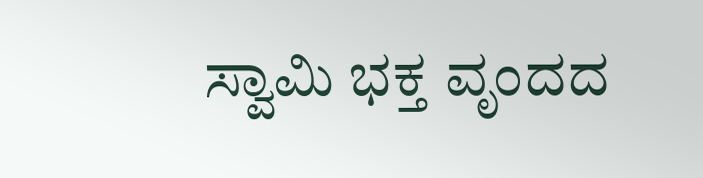ಸ್ವಾಮಿ ಭಕ್ತ ವೃಂದದ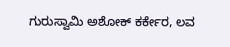ಗುರುಸ್ವಾಮಿ ಅಶೋಕ್ ಕರ್ಕೇರ, ಲವ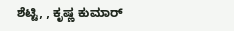ಶೆಟ್ಟಿ, , ಕೃಷ್ಣ ಕುಮಾರ್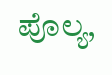ಪೊಲ್ಯ,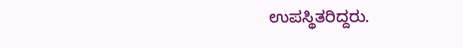ಉಪಸ್ಥಿತರಿದ್ದರು.